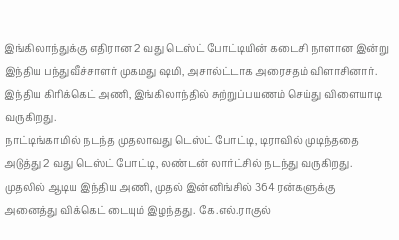இங்கிலாந்துக்கு எதிரான 2 வது டெஸ்ட் போட்டியின் கடைசி நாளான இன்று இந்திய பந்துவீச்சாளர் முகமது ஷமி, அசால்ட்டாக அரைசதம் விளாசினார்.
இந்திய கிரிக்கெட் அணி, இங்கிலாந்தில் சுற்றுப்பயணம் செய்து விளையாடி வருகிறது.
நாட்டிங்காமில் நடந்த முதலாவது டெஸ்ட் போட்டி, டிராவில் முடிந்ததை அடுத்து 2 வது டெஸ்ட் போட்டி, லண்டன் லார்ட்சில் நடந்து வருகிறது.
முதலில் ஆடிய இந்திய அணி, முதல் இன்னிங்சில் 364 ரன்களுக்கு அனைத்து விக்கெட் டையும் இழந்தது. கே.எல்.ராகுல்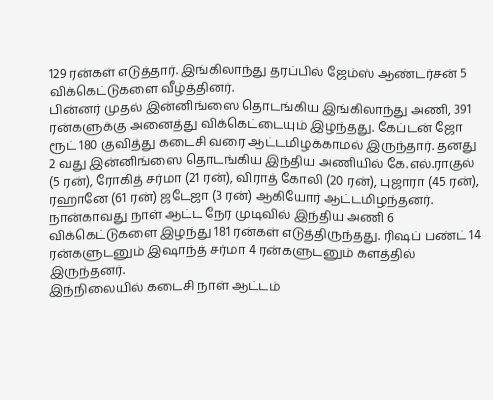129 ரன்கள் எடுத்தார். இங்கிலாந்து தரப்பில் ஜேம்ஸ் ஆண்டர்சன் 5 விக்கெட்டுகளை வீழ்த்தினர்.
பின்னர் முதல் இன்னிங்ஸை தொடங்கிய இங்கிலாந்து அணி, 391 ரன்களுக்கு அனைத்து விக்கெட்டையும் இழந்தது. கேப்டன் ஜோ ரூட் 180 குவித்து கடைசி வரை ஆட்டமிழக்காமல் இருந்தார். தனது 2 வது இன்னிங்ஸை தொடங்கிய இந்திய அணியில் கே.எல்.ராகுல் (5 ரன்), ரோகித் சர்மா (21 ரன்), விராத் கோலி (20 ரன்), புஜாரா (45 ரன்), ரஹானே (61 ரன்) ஜடேஜா (3 ரன்) ஆகியோர் ஆட்டமிழந்தனர். நான்காவது நாள் ஆட்ட நேர முடிவில் இந்திய அணி 6 விக்கெட்டுகளை இழந்து 181 ரன்கள் எடுத்திருந்தது. ரிஷப் பண்ட் 14 ரன்களுடனும் இஷாந்த் சர்மா 4 ரன்களுடனும் களத்தில் இருந்தனர்.
இந்நிலையில் கடைசி நாள் ஆட்டம்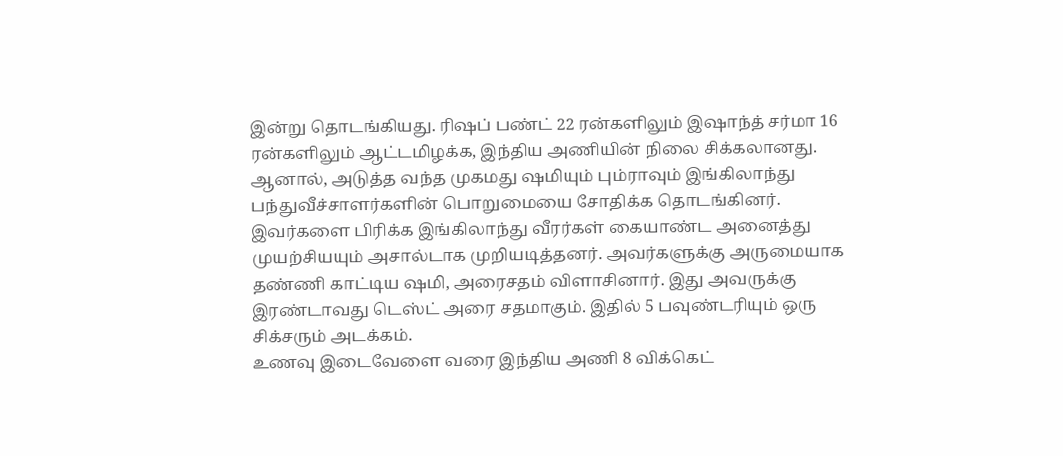இன்று தொடங்கியது. ரிஷப் பண்ட் 22 ரன்களிலும் இஷாந்த் சர்மா 16 ரன்களிலும் ஆட்டமிழக்க, இந்திய அணியின் நிலை சிக்கலானது. ஆனால், அடுத்த வந்த முகமது ஷமியும் பும்ராவும் இங்கிலாந்து பந்துவீச்சாளர்களின் பொறுமையை சோதிக்க தொடங்கினர்.
இவர்களை பிரிக்க இங்கிலாந்து வீரர்கள் கையாண்ட அனைத்து முயற்சியயும் அசால்டாக முறியடித்தனர். அவர்களுக்கு அருமையாக தண்ணி காட்டிய ஷமி, அரைசதம் விளாசினார். இது அவருக்கு இரண்டாவது டெஸ்ட் அரை சதமாகும். இதில் 5 பவுண்டரியும் ஒரு சிக்சரும் அடக்கம்.
உணவு இடைவேளை வரை இந்திய அணி 8 விக்கெட்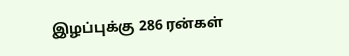இழப்புக்கு 286 ரன்கள்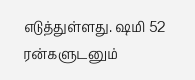எடுத்துள்ளது. ஷமி 52 ரன்களுடனும்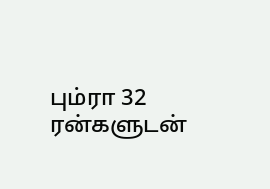பும்ரா 32 ரன்களுடன்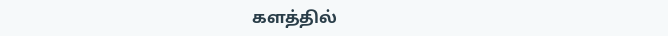களத்தில்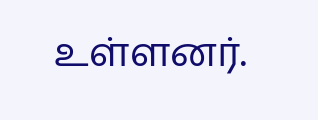உள்ளனர்.